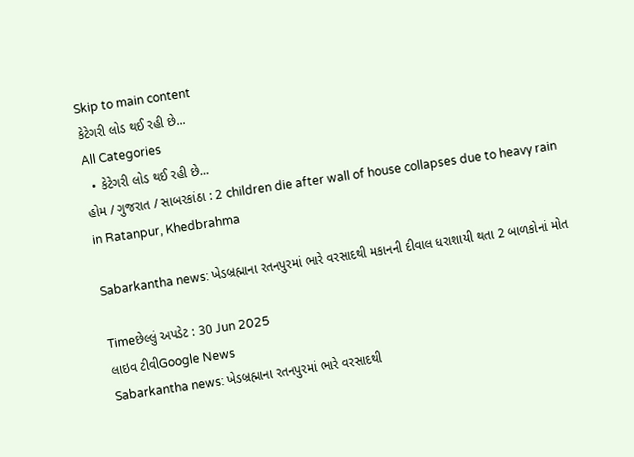Skip to main content
કેટેગરી લોડ થઈ રહી છે...
All Categories
  • કેટેગરી લોડ થઈ રહી છે...
હોમ / ગુજરાત / સાબરકાંઠા : 2 children die after wall of house collapses due to heavy rain in Ratanpur, Khedbrahma

Sabarkantha news: ખેડબ્રહ્માના રતનપુરમાં ભારે વરસાદથી મકાનની દીવાલ ધરાશાયી થતા 2 બાળકોનાં મોત

Timeછેલ્લું અપડેટ : 30 Jun 2025
લાઇવ ટીવીGoogle News
Sabarkantha news: ખેડબ્રહ્માના રતનપુરમાં ભારે વરસાદથી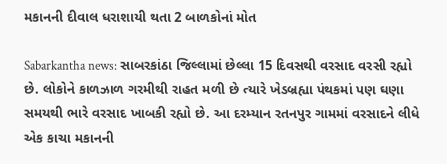મકાનની દીવાલ ધરાશાયી થતા 2 બાળકોનાં મોત

Sabarkantha news: સાબરકાંઠા જિલ્લામાં છેલ્લા 15 દિવસથી વરસાદ વરસી રહ્યો છે. લોકોને કાળઝાળ ગરમીથી રાહત મળી છે ત્યારે ખેડબ્રહ્યા પંથકમાં પણ ઘણા સમયથી ભારે વરસાદ ખાબકી રહ્યો છે. આ દરમ્યાન રતનપુર ગામમાં વરસાદને લીધે એક કાચા મકાનની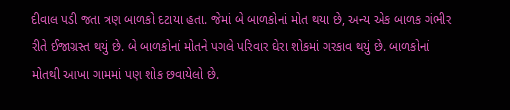દીવાલ પડી જતા ત્રણ બાળકો દટાયા હતા. જેમાં બે બાળકોનાં મોત થયા છે, અન્ય એક બાળક ગંભીર રીતે ઈજાગ્રસ્ત થયું છે. બે બાળકોનાં મોતને પગલે પરિવાર ઘેરા શોકમાં ગરકાવ થયું છે. બાળકોનાં મોતથી આખા ગામમાં પણ શોક છવાયેલો છે.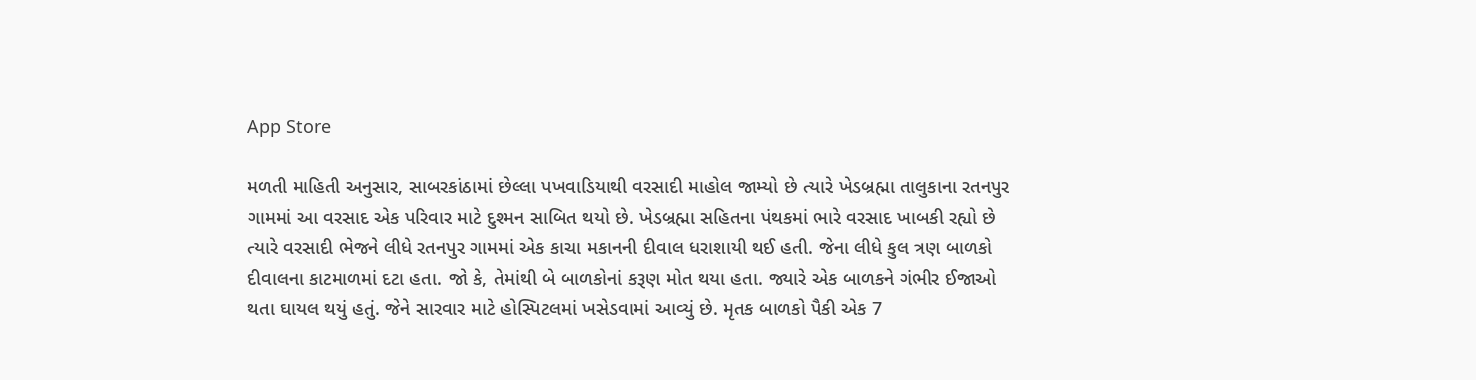App Store

મળતી માહિતી અનુસાર, સાબરકાંઠામાં છેલ્લા પખવાડિયાથી વરસાદી માહોલ જામ્યો છે ત્યારે ખેડબ્રહ્મા તાલુકાના રતનપુર ગામમાં આ વરસાદ એક પરિવાર માટે દુશ્મન સાબિત થયો છે. ખેડબ્રહ્મા સહિતના પંથકમાં ભારે વરસાદ ખાબકી રહ્યો છે ત્યારે વરસાદી ભેજને લીધે રતનપુર ગામમાં એક કાચા મકાનની દીવાલ ધરાશાયી થઈ હતી. જેના લીધે કુલ ત્રણ બાળકો દીવાલના કાટમાળમાં દટા હતા. જો કે, તેમાંથી બે બાળકોનાં કરૂણ મોત થયા હતા. જ્યારે એક બાળકને ગંભીર ઈજાઓ થતા ઘાયલ થયું હતું. જેને સારવાર માટે હોસ્પિટલમાં ખસેડવામાં આવ્યું છે. મૃતક બાળકો પૈકી એક 7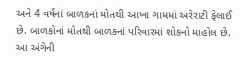અને 4 વર્ષનાં બાળકનાં મોતથી આખા ગામમાં અરેરાટી ફેલાઈ છે. બાળકોનાં મોતથી બાળકનાં પરિવારમાં શોકનો માહોલ છે. આ અંગેની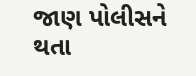જાણ પોલીસને થતા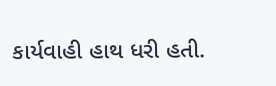કાર્યવાહી હાથ ધરી હતી.